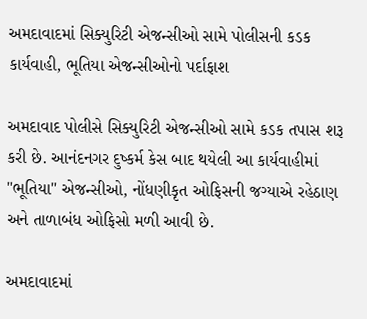અમદાવાદમાં સિક્યુરિટી એજન્સીઓ સામે પોલીસની કડક કાર્યવાહી, ભૂતિયા એજન્સીઓનો પર્દાફાશ

અમદાવાદ પોલીસે સિક્યુરિટી એજન્સીઓ સામે કડક તપાસ શરૂ કરી છે. આનંદનગર દુષ્કર્મ કેસ બાદ થયેલી આ કાર્યવાહીમાં "ભૂતિયા" એજન્સીઓ, નોંધણીકૃત ઓફિસની જગ્યાએ રહેઠાણ અને તાળાબંધ ઓફિસો મળી આવી છે.

અમદાવાદમાં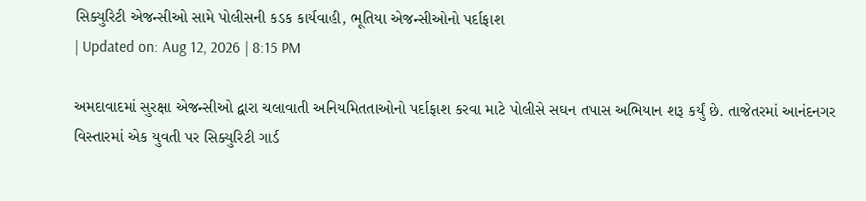સિક્યુરિટી એજન્સીઓ સામે પોલીસની કડક કાર્યવાહી, ભૂતિયા એજન્સીઓનો પર્દાફાશ
| Updated on: Aug 12, 2026 | 8:15 PM

અમદાવાદમાં સુરક્ષા એજન્સીઓ દ્વારા ચલાવાતી અનિયમિતતાઓનો પર્દાફાશ કરવા માટે પોલીસે સઘન તપાસ અભિયાન શરૂ કર્યું છે. તાજેતરમાં આનંદનગર વિસ્તારમાં એક યુવતી પર સિક્યુરિટી ગાર્ડ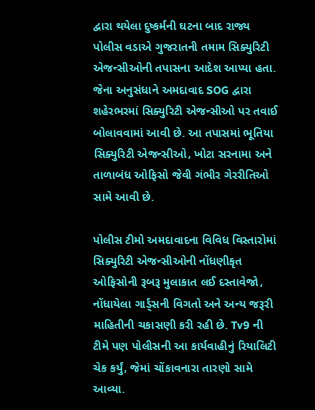દ્વારા થયેલા દુષ્કર્મની ઘટના બાદ રાજ્ય પોલીસ વડાએ ગુજરાતની તમામ સિક્યુરિટી એજન્સીઓની તપાસના આદેશ આપ્યા હતા. જેના અનુસંધાને અમદાવાદ SOG દ્વારા શહેરભરમાં સિક્યુરિટી એજન્સીઓ પર તવાઈ બોલાવવામાં આવી છે. આ તપાસમાં ભૂતિયા સિક્યુરિટી એજન્સીઓ, ખોટા સરનામા અને તાળાબંધ ઓફિસો જેવી ગંભીર ગેરરીતિઓ સામે આવી છે.

પોલીસ ટીમો અમદાવાદના વિવિધ વિસ્તારોમાં સિક્યુરિટી એજન્સીઓની નોંધણીકૃત ઓફિસોની રૂબરૂ મુલાકાત લઈ દસ્તાવેજો, નોંધાયેલા ગાર્ડ્સની વિગતો અને અન્ય જરૂરી માહિતીની ચકાસણી કરી રહી છે. Tv9 ની ટીમે પણ પોલીસની આ કાર્યવાહીનું રિયાલિટી ચેક કર્યું, જેમાં ચોંકાવનારા તારણો સામે આવ્યા.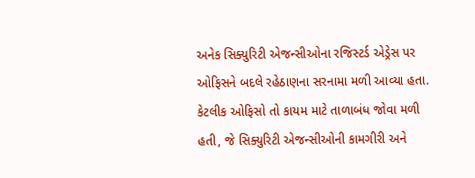અનેક સિક્યુરિટી એજન્સીઓના રજિસ્ટર્ડ એડ્રેસ પર ઓફિસને બદલે રહેઠાણના સરનામા મળી આવ્યા હતા. કેટલીક ઓફિસો તો કાયમ માટે તાળાબંધ જોવા મળી હતી, જે સિક્યુરિટી એજન્સીઓની કામગીરી અને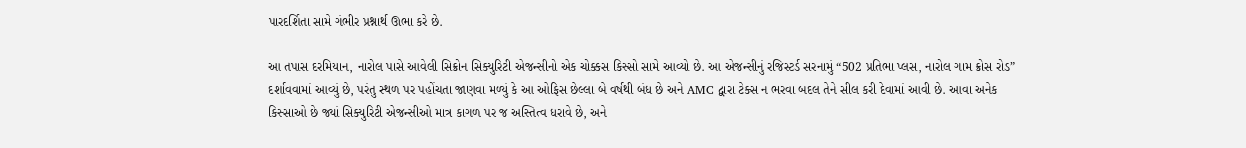પારદર્શિતા સામે ગંભીર પ્રશ્નાર્થ ઊભા કરે છે.

આ તપાસ દરમિયાન, નારોલ પાસે આવેલી સિક્રોન સિક્યુરિટી એજન્સીનો એક ચોક્કસ કિસ્સો સામે આવ્યો છે. આ એજન્સીનું રજિસ્ટર્ડ સરનામું “502 પ્રતિભા પ્લસ, નારોલ ગામ ક્રોસ રોડ” દર્શાવવામાં આવ્યું છે, પરંતુ સ્થળ પર પહોંચતા જાણવા મળ્યું કે આ ઓફિસ છેલ્લા બે વર્ષથી બંધ છે અને AMC દ્વારા ટેક્સ ન ભરવા બદલ તેને સીલ કરી દેવામાં આવી છે. આવા અનેક કિસ્સાઓ છે જ્યાં સિક્યુરિટી એજન્સીઓ માત્ર કાગળ પર જ અસ્તિત્વ ધરાવે છે, અને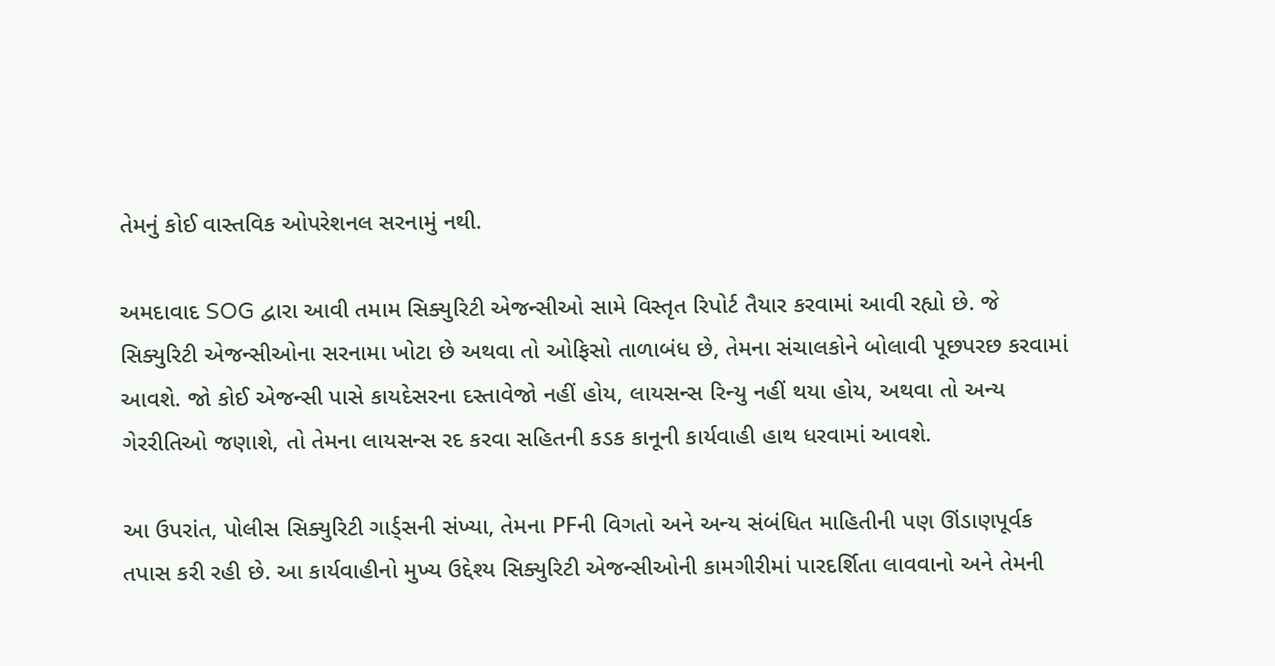તેમનું કોઈ વાસ્તવિક ઓપરેશનલ સરનામું નથી.

અમદાવાદ SOG દ્વારા આવી તમામ સિક્યુરિટી એજન્સીઓ સામે વિસ્તૃત રિપોર્ટ તૈયાર કરવામાં આવી રહ્યો છે. જે સિક્યુરિટી એજન્સીઓના સરનામા ખોટા છે અથવા તો ઓફિસો તાળાબંધ છે, તેમના સંચાલકોને બોલાવી પૂછપરછ કરવામાં આવશે. જો કોઈ એજન્સી પાસે કાયદેસરના દસ્તાવેજો નહીં હોય, લાયસન્સ રિન્યુ નહીં થયા હોય, અથવા તો અન્ય ગેરરીતિઓ જણાશે, તો તેમના લાયસન્સ રદ કરવા સહિતની કડક કાનૂની કાર્યવાહી હાથ ધરવામાં આવશે.

આ ઉપરાંત, પોલીસ સિક્યુરિટી ગાર્ડ્સની સંખ્યા, તેમના PFની વિગતો અને અન્ય સંબંધિત માહિતીની પણ ઊંડાણપૂર્વક તપાસ કરી રહી છે. આ કાર્યવાહીનો મુખ્ય ઉદ્દેશ્ય સિક્યુરિટી એજન્સીઓની કામગીરીમાં પારદર્શિતા લાવવાનો અને તેમની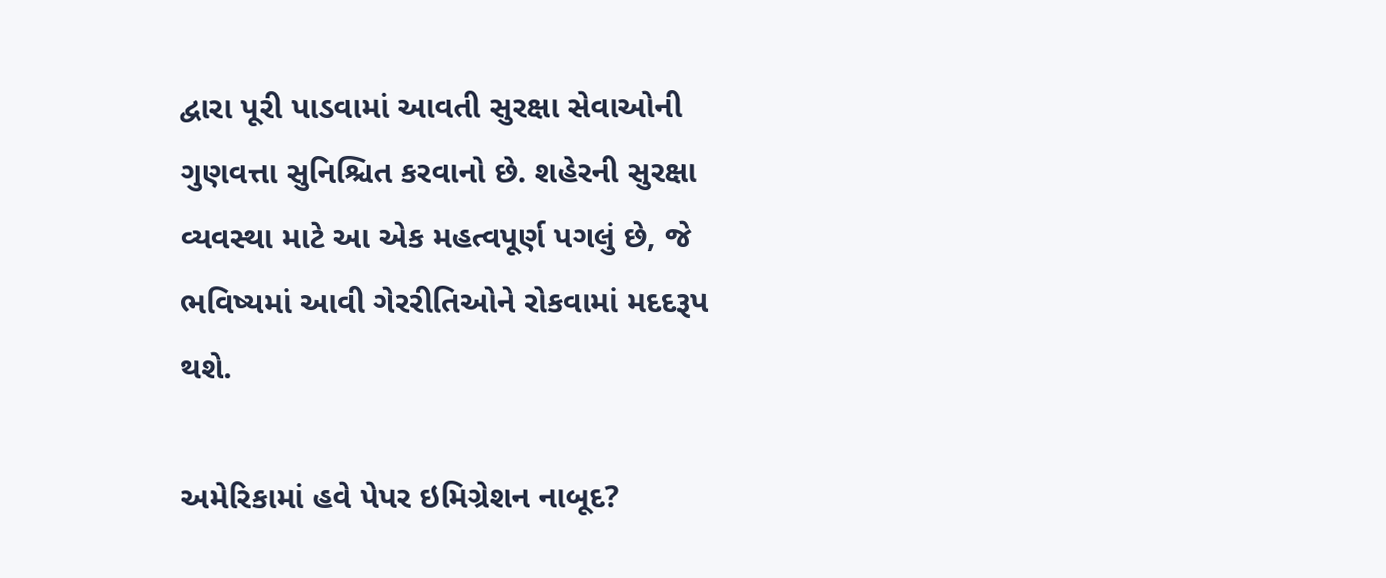દ્વારા પૂરી પાડવામાં આવતી સુરક્ષા સેવાઓની ગુણવત્તા સુનિશ્ચિત કરવાનો છે. શહેરની સુરક્ષા વ્યવસ્થા માટે આ એક મહત્વપૂર્ણ પગલું છે, જે ભવિષ્યમાં આવી ગેરરીતિઓને રોકવામાં મદદરૂપ થશે.

અમેરિકામાં હવે પેપર ઇમિગ્રેશન નાબૂદ?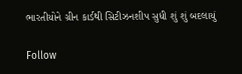ભારતીયોને ગ્રીન કાર્ડથી સિટીઝનશીપ સુધી શું શું બદલાયું

Follow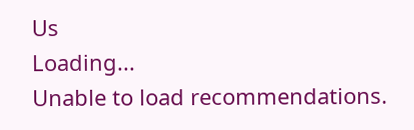Us
Loading...
Unable to load recommendations.